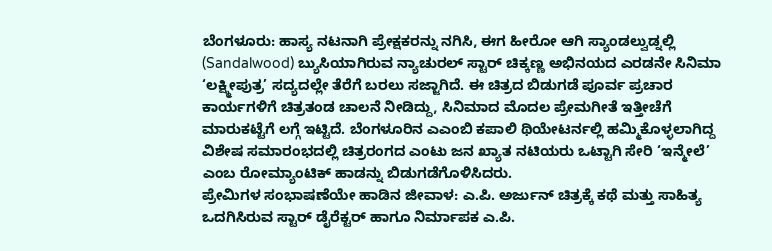ಬೆಂಗಳೂರು: ಹಾಸ್ಯ ನಟನಾಗಿ ಪ್ರೇಕ್ಷಕರನ್ನು ನಗಿಸಿ, ಈಗ ಹೀರೋ ಆಗಿ ಸ್ಯಾಂಡಲ್ವುಡ್ನಲ್ಲಿ (Sandalwood) ಬ್ಯುಸಿಯಾಗಿರುವ ನ್ಯಾಚುರಲ್ ಸ್ಟಾರ್ ಚಿಕ್ಕಣ್ಣ ಅಭಿನಯದ ಎರಡನೇ ಸಿನಿಮಾ ‘ಲಕ್ಷ್ಮೀಪುತ್ರ’ ಸದ್ಯದಲ್ಲೇ ತೆರೆಗೆ ಬರಲು ಸಜ್ಜಾಗಿದೆ. ಈ ಚಿತ್ರದ ಬಿಡುಗಡೆ ಪೂರ್ವ ಪ್ರಚಾರ ಕಾರ್ಯಗಳಿಗೆ ಚಿತ್ರತಂಡ ಚಾಲನೆ ನೀಡಿದ್ದು, ಸಿನಿಮಾದ ಮೊದಲ ಪ್ರೇಮಗೀತೆ ಇತ್ತೀಚೆಗೆ ಮಾರುಕಟ್ಟೆಗೆ ಲಗ್ಗೆ ಇಟ್ಟಿದೆ. ಬೆಂಗಳೂರಿನ ಎಎಂಬಿ ಕಪಾಲಿ ಥಿಯೇಟರ್ನಲ್ಲಿ ಹಮ್ಮಿಕೊಳ್ಳಲಾಗಿದ್ದ ವಿಶೇಷ ಸಮಾರಂಭದಲ್ಲಿ ಚಿತ್ರರಂಗದ ಎಂಟು ಜನ ಖ್ಯಾತ ನಟಿಯರು ಒಟ್ಟಾಗಿ ಸೇರಿ ‘ಇನ್ಮೇಲೆ’ ಎಂಬ ರೋಮ್ಯಾಂಟಿಕ್ ಹಾಡನ್ನು ಬಿಡುಗಡೆಗೊಳಿಸಿದರು.
ಪ್ರೇಮಿಗಳ ಸಂಭಾಷಣೆಯೇ ಹಾಡಿನ ಜೀವಾಳ: ಎ.ಪಿ. ಅರ್ಜುನ್ ಚಿತ್ರಕ್ಕೆ ಕಥೆ ಮತ್ತು ಸಾಹಿತ್ಯ ಒದಗಿಸಿರುವ ಸ್ಟಾರ್ ಡೈರೆಕ್ಟರ್ ಹಾಗೂ ನಿರ್ಮಾಪಕ ಎ.ಪಿ.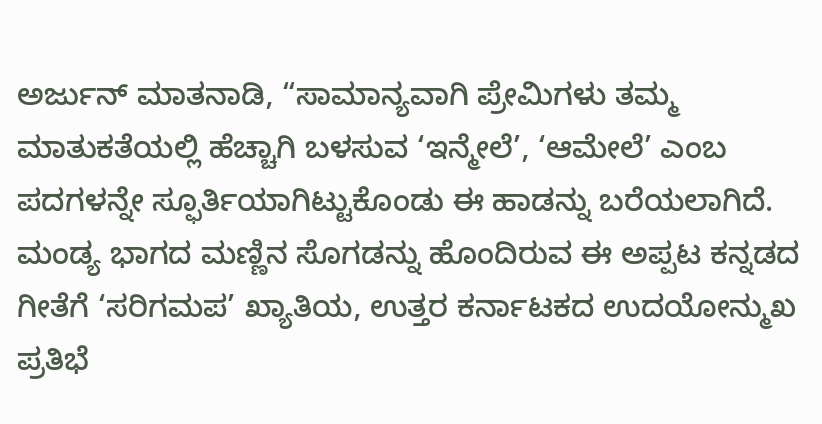ಅರ್ಜುನ್ ಮಾತನಾಡಿ, “ಸಾಮಾನ್ಯವಾಗಿ ಪ್ರೇಮಿಗಳು ತಮ್ಮ ಮಾತುಕತೆಯಲ್ಲಿ ಹೆಚ್ಚಾಗಿ ಬಳಸುವ ‘ಇನ್ಮೇಲೆ’, ‘ಆಮೇಲೆ’ ಎಂಬ ಪದಗಳನ್ನೇ ಸ್ಫೂರ್ತಿಯಾಗಿಟ್ಟುಕೊಂಡು ಈ ಹಾಡನ್ನು ಬರೆಯಲಾಗಿದೆ. ಮಂಡ್ಯ ಭಾಗದ ಮಣ್ಣಿನ ಸೊಗಡನ್ನು ಹೊಂದಿರುವ ಈ ಅಪ್ಪಟ ಕನ್ನಡದ ಗೀತೆಗೆ ‘ಸರಿಗಮಪ’ ಖ್ಯಾತಿಯ, ಉತ್ತರ ಕರ್ನಾಟಕದ ಉದಯೋನ್ಮುಖ ಪ್ರತಿಭೆ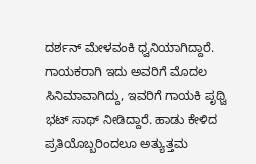ದರ್ಶನ್ ಮೇಳವಂಕಿ ಧ್ವನಿಯಾಗಿದ್ದಾರೆ. ಗಾಯಕರಾಗಿ ಇದು ಅವರಿಗೆ ಮೊದಲ ಸಿನಿಮಾವಾಗಿದ್ದು, ಇವರಿಗೆ ಗಾಯಕಿ ಪೃಥ್ವಿ ಭಟ್ ಸಾಥ್ ನೀಡಿದ್ದಾರೆ. ಹಾಡು ಕೇಳಿದ ಪ್ರತಿಯೊಬ್ಬರಿಂದಲೂ ಅತ್ಯುತ್ತಮ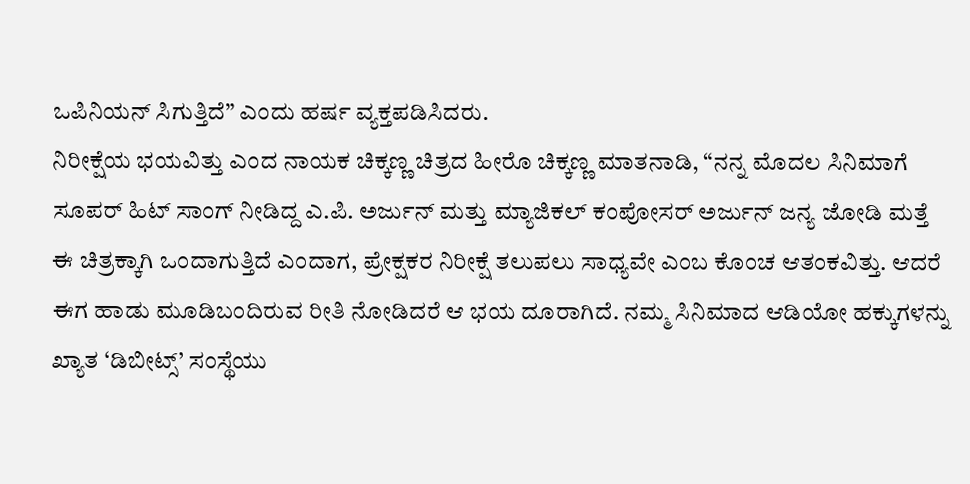ಒಪಿನಿಯನ್ ಸಿಗುತ್ತಿದೆ” ಎಂದು ಹರ್ಷ ವ್ಯಕ್ತಪಡಿಸಿದರು.
ನಿರೀಕ್ಷೆಯ ಭಯವಿತ್ತು ಎಂದ ನಾಯಕ ಚಿಕ್ಕಣ್ಣ ಚಿತ್ರದ ಹೀರೊ ಚಿಕ್ಕಣ್ಣ ಮಾತನಾಡಿ, “ನನ್ನ ಮೊದಲ ಸಿನಿಮಾಗೆ ಸೂಪರ್ ಹಿಟ್ ಸಾಂಗ್ ನೀಡಿದ್ದ ಎ.ಪಿ. ಅರ್ಜುನ್ ಮತ್ತು ಮ್ಯಾಜಿಕಲ್ ಕಂಪೋಸರ್ ಅರ್ಜುನ್ ಜನ್ಯ ಜೋಡಿ ಮತ್ತೆ ಈ ಚಿತ್ರಕ್ಕಾಗಿ ಒಂದಾಗುತ್ತಿದೆ ಎಂದಾಗ, ಪ್ರೇಕ್ಷಕರ ನಿರೀಕ್ಷೆ ತಲುಪಲು ಸಾಧ್ಯವೇ ಎಂಬ ಕೊಂಚ ಆತಂಕವಿತ್ತು. ಆದರೆ ಈಗ ಹಾಡು ಮೂಡಿಬಂದಿರುವ ರೀತಿ ನೋಡಿದರೆ ಆ ಭಯ ದೂರಾಗಿದೆ. ನಮ್ಮ ಸಿನಿಮಾದ ಆಡಿಯೋ ಹಕ್ಕುಗಳನ್ನು ಖ್ಯಾತ ‘ಡಿಬೀಟ್ಸ್’ ಸಂಸ್ಥೆಯು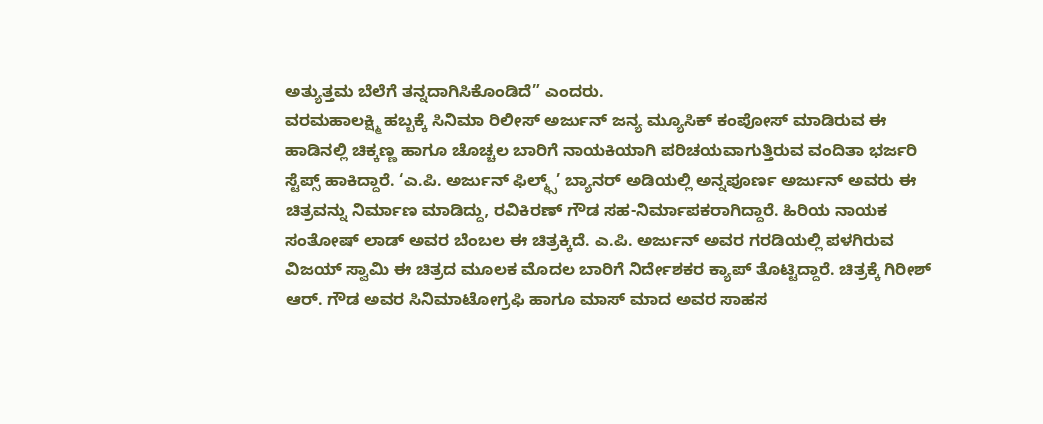ಅತ್ಯುತ್ತಮ ಬೆಲೆಗೆ ತನ್ನದಾಗಿಸಿಕೊಂಡಿದೆ” ಎಂದರು.
ವರಮಹಾಲಕ್ಷ್ಮಿ ಹಬ್ಬಕ್ಕೆ ಸಿನಿಮಾ ರಿಲೀಸ್ ಅರ್ಜುನ್ ಜನ್ಯ ಮ್ಯೂಸಿಕ್ ಕಂಪೋಸ್ ಮಾಡಿರುವ ಈ ಹಾಡಿನಲ್ಲಿ ಚಿಕ್ಕಣ್ಣ ಹಾಗೂ ಚೊಚ್ಚಲ ಬಾರಿಗೆ ನಾಯಕಿಯಾಗಿ ಪರಿಚಯವಾಗುತ್ತಿರುವ ವಂದಿತಾ ಭರ್ಜರಿ ಸ್ಟೆಪ್ಸ್ ಹಾಕಿದ್ದಾರೆ. ‘ಎ.ಪಿ. ಅರ್ಜುನ್ ಫಿಲ್ಮ್ಸ್’ ಬ್ಯಾನರ್ ಅಡಿಯಲ್ಲಿ ಅನ್ನಪೂರ್ಣ ಅರ್ಜುನ್ ಅವರು ಈ ಚಿತ್ರವನ್ನು ನಿರ್ಮಾಣ ಮಾಡಿದ್ದು, ರವಿಕಿರಣ್ ಗೌಡ ಸಹ-ನಿರ್ಮಾಪಕರಾಗಿದ್ದಾರೆ. ಹಿರಿಯ ನಾಯಕ ಸಂತೋಷ್ ಲಾಡ್ ಅವರ ಬೆಂಬಲ ಈ ಚಿತ್ರಕ್ಕಿದೆ. ಎ.ಪಿ. ಅರ್ಜುನ್ ಅವರ ಗರಡಿಯಲ್ಲಿ ಪಳಗಿರುವ ವಿಜಯ್ ಸ್ವಾಮಿ ಈ ಚಿತ್ರದ ಮೂಲಕ ಮೊದಲ ಬಾರಿಗೆ ನಿರ್ದೇಶಕರ ಕ್ಯಾಪ್ ತೊಟ್ಟಿದ್ದಾರೆ. ಚಿತ್ರಕ್ಕೆ ಗಿರೀಶ್ ಆರ್. ಗೌಡ ಅವರ ಸಿನಿಮಾಟೋಗ್ರಫಿ ಹಾಗೂ ಮಾಸ್ ಮಾದ ಅವರ ಸಾಹಸ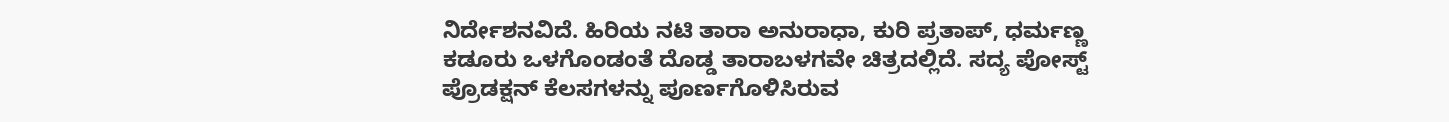ನಿರ್ದೇಶನವಿದೆ. ಹಿರಿಯ ನಟಿ ತಾರಾ ಅನುರಾಧಾ, ಕುರಿ ಪ್ರತಾಪ್, ಧರ್ಮಣ್ಣ ಕಡೂರು ಒಳಗೊಂಡಂತೆ ದೊಡ್ಡ ತಾರಾಬಳಗವೇ ಚಿತ್ರದಲ್ಲಿದೆ. ಸದ್ಯ ಪೋಸ್ಟ್ ಪ್ರೊಡಕ್ಷನ್ ಕೆಲಸಗಳನ್ನು ಪೂರ್ಣಗೊಳಿಸಿರುವ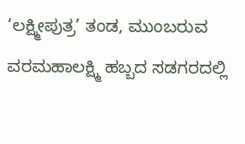‘ಲಕ್ಷ್ಮೀಪುತ್ರ’ ತಂಡ, ಮುಂಬರುವ ವರಮಹಾಲಕ್ಷ್ಮಿ ಹಬ್ಬದ ಸಡಗರದಲ್ಲಿ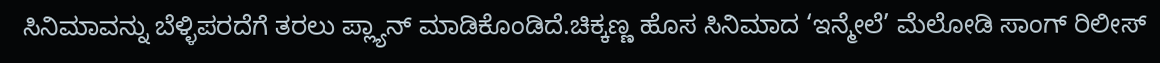ಸಿನಿಮಾವನ್ನು ಬೆಳ್ಳಿಪರದೆಗೆ ತರಲು ಪ್ಲ್ಯಾನ್ ಮಾಡಿಕೊಂಡಿದೆ.ಚಿಕ್ಕಣ್ಣ ಹೊಸ ಸಿನಿಮಾದ ‘ಇನ್ಮೇಲೆ’ ಮೆಲೋಡಿ ಸಾಂಗ್ ರಿಲೀಸ್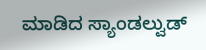ಮಾಡಿದ ಸ್ಯಾಂಡಲ್ವುಡ್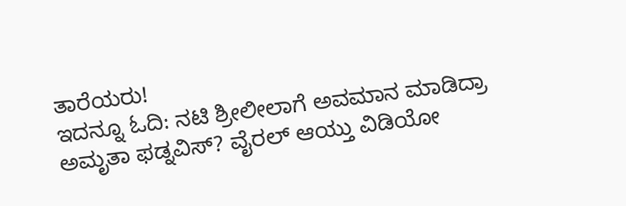ತಾರೆಯರು!
ಇದನ್ನೂ ಓದಿ: ನಟಿ ಶ್ರೀಲೀಲಾಗೆ ಅವಮಾನ ಮಾಡಿದ್ರಾ ಅಮೃತಾ ಫಡ್ನವಿಸ್? ವೈರಲ್ ಆಯ್ತು ವಿಡಿಯೋ